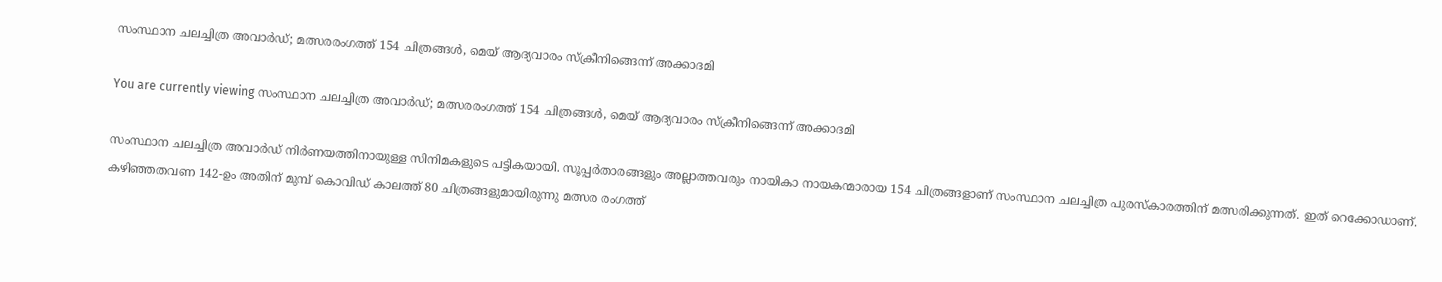സംസ്ഥാന ചലച്ചിത്ര അവാര്‍ഡ്; മത്സരരംഗത്ത് 154 ചിത്രങ്ങള്‍, മെയ് ആദ്യവാരം സ്ക്രീനിങ്ങെന്ന് അക്കാദമി

You are currently viewing സംസ്ഥാന ചലച്ചിത്ര അവാര്‍ഡ്; മത്സരരംഗത്ത് 154 ചിത്രങ്ങള്‍, മെയ് ആദ്യവാരം സ്ക്രീനിങ്ങെന്ന് അക്കാദമി

സംസ്ഥാന ചലച്ചിത്ര അവാര്‍ഡ് നിര്‍ണയത്തിനായുള്ള സിനിമകളുടെ പട്ടികയായി. സൂപ്പര്‍താരങ്ങളും അല്ലാത്തവരും നായികാ നായകന്മാരായ 154 ചിത്രങ്ങളാണ് സംസ്ഥാന ചലച്ചിത്ര പുരസ്കാരത്തിന് മത്സരിക്കുന്നത്. ഇത് റെക്കോഡാണ്. കഴിഞ്ഞതവണ 142-ഉം അതിന് മുമ്പ് കൊവിഡ് കാലത്ത് 80 ചിത്രങ്ങളുമായിരുന്നു മത്സര രംഗത്ത്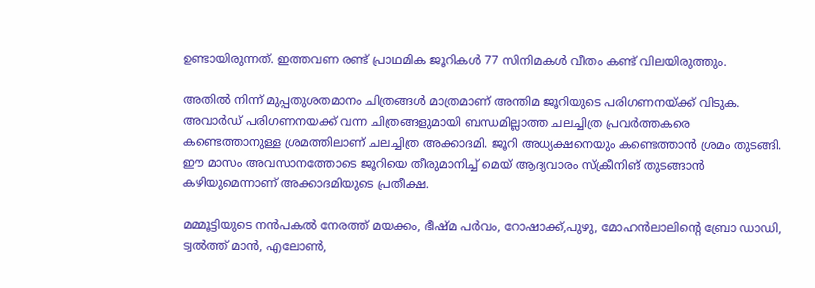ഉണ്ടായിരുന്നത്. ഇത്തവണ രണ്ട് പ്രാഥമിക ജൂറികള്‍ 77 സിനിമകള്‍ വീതം കണ്ട് വിലയിരുത്തും.

അതില്‍ നിന്ന് മുപ്പതുശതമാനം ചിത്രങ്ങള്‍ മാത്രമാണ് അന്തിമ ജൂറിയുടെ പരിഗണനയ്ക്ക് വിടുക. അവാര്‍ഡ് പരിഗണനയക്ക് വന്ന ചിത്രങ്ങളുമായി ബന്ധമില്ലാത്ത ചലച്ചിത്ര പ്രവര്‍ത്തകരെ കണ്ടെത്താനുള്ള ശ്രമത്തിലാണ് ചലച്ചിത്ര അക്കാദമി. ജൂറി അധ്യക്ഷനെയും കണ്ടെത്താന്‍ ശ്രമം തുടങ്ങി. ഈ മാസം അവസാനത്തോടെ ജൂറിയെ തീരുമാനിച്ച്‌ മെയ് ആദ്യവാരം സ്ക്രീനിങ് തുടങ്ങാന്‍ കഴിയുമെന്നാണ് അക്കാദമിയുടെ പ്രതീക്ഷ.

മമ്മൂട്ടിയുടെ നന്‍പകല്‍ നേരത്ത് മയക്കം, ഭീഷ്മ പര്‍വം, റോഷാക്ക്,പുഴു, മോഹന്‍ലാലിന്‍റെ ബ്രോ ഡാഡി, ട്വല്‍ത്ത് മാന്‍, എലോണ്‍,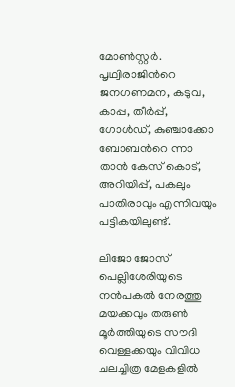മോണ്‍സ്റ്റര്‍. പൃഥ്വിരാജിന്‍റെ ജനഗണമന, കടുവ, കാപ്പ, തീര്‍പ്പ്, ഗോള്‍ഡ്, കുഞ്ചാക്കോ ബോബന്‍റെ ന്നാ താന്‍ കേസ് കൊട്, അറിയിപ്പ്, പകലും പാതിരാവും എന്നിവയും പട്ടികയിലുണ്ട്.

ലിജോ ജോസ് പെല്ലിശേരിയുടെ നന്‍പകല്‍ നേരത്തു മയക്കവും തരുണ്‍ മൂര്‍ത്തിയുടെ സൗദി വെള്ളക്കയും വിവിധ ചലച്ചിത്ര മേളകളില്‍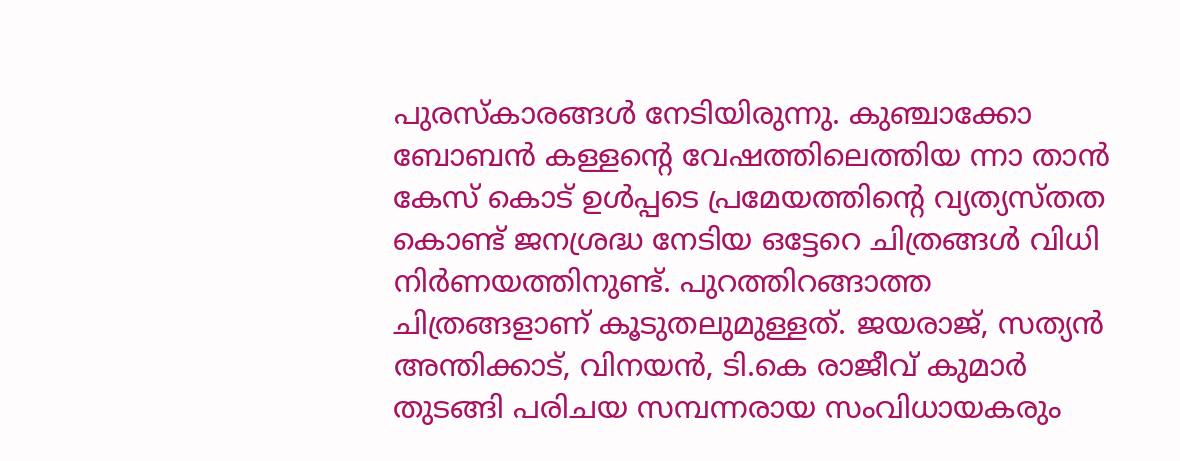പുരസ്കാരങ്ങള്‍ നേടിയിരുന്നു. കുഞ്ചാക്കോ ബോബന്‍ കള്ളന്‍റെ വേഷത്തിലെത്തിയ ന്നാ താന്‍ കേസ് കൊട് ഉള്‍പ്പടെ പ്രമേയത്തിന്‍റെ വ്യത്യസ്തത കൊണ്ട് ജനശ്രദ്ധ നേടിയ ഒട്ടേറെ ചിത്രങ്ങള്‍ വിധി നിര്‍ണയത്തിനുണ്ട്. പുറത്തിറങ്ങാത്ത ചിത്രങ്ങളാണ് കൂടുതലുമുള്ളത്. ജയരാജ്, സത്യന്‍ അന്തിക്കാട്, വിനയന്‍, ടി.കെ രാജീവ് കുമാര്‍ തുടങ്ങി പരിചയ സമ്പന്നരായ സംവിധായകരും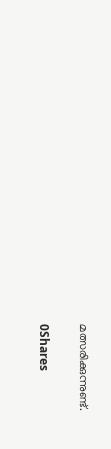മത്സരിക്കുന്നുണ്ട്.

0Shares